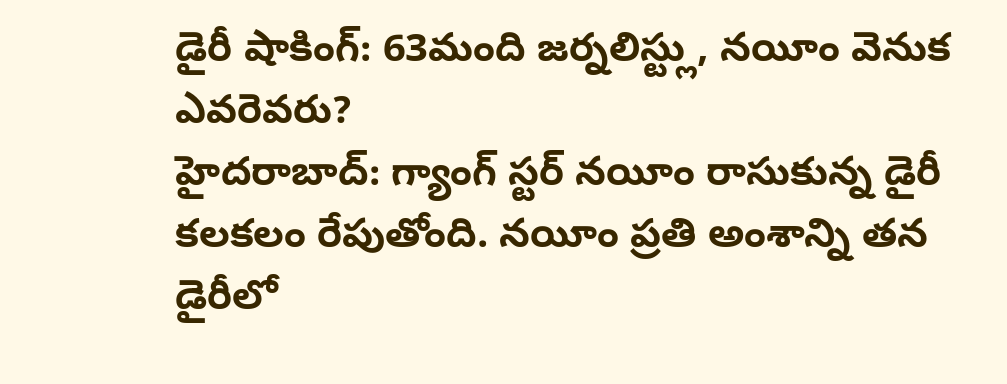డైరీ షాకింగ్: 63మంది జర్నలిస్ట్లు, నయీం వెనుక ఎవరెవరు?
హైదరాబాద్: గ్యాంగ్ స్టర్ నయీం రాసుకున్న డైరీ కలకలం రేపుతోంది. నయీం ప్రతి అంశాన్ని తన డైరీలో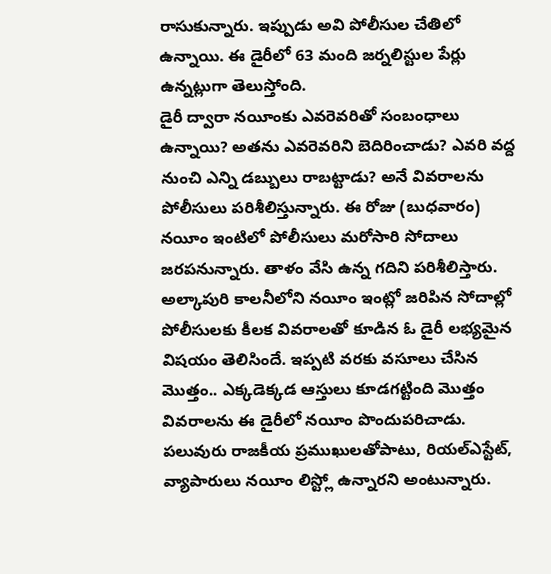రాసుకున్నారు. ఇప్పుడు అవి పోలీసుల చేతిలో ఉన్నాయి. ఈ డైరీలో 63 మంది జర్నలిస్టుల పేర్లు ఉన్నట్లుగా తెలుస్తోంది.
డైరీ ద్వారా నయీంకు ఎవరెవరితో సంబంధాలు ఉన్నాయి? అతను ఎవరెవరిని బెదిరించాడు? ఎవరి వద్ద నుంచి ఎన్ని డబ్బులు రాబట్టాడు? అనే వివరాలను పోలీసులు పరిశీలిస్తున్నారు. ఈ రోజు (బుధవారం) నయీం ఇంటిలో పోలీసులు మరోసారి సోదాలు జరపనున్నారు. తాళం వేసి ఉన్న గదిని పరిశీలిస్తారు.
అల్కాపురి కాలనీలోని నయీం ఇంట్లో జరిపిన సోదాల్లో పోలీసులకు కీలక వివరాలతో కూడిన ఓ డైరీ లభ్యమైన విషయం తెలిసిందే. ఇప్పటి వరకు వసూలు చేసిన మెుత్తం.. ఎక్కడెక్కడ ఆస్తులు కూడగట్టింది మొత్తం వివరాలను ఈ డైరీలో నయీం పొందుపరిచాడు.
పలువురు రాజకీయ ప్రముఖులతోపాటు, రియల్ఎస్టేట్, వ్యాపారులు నయీం లిస్ట్లో ఉన్నారని అంటున్నారు.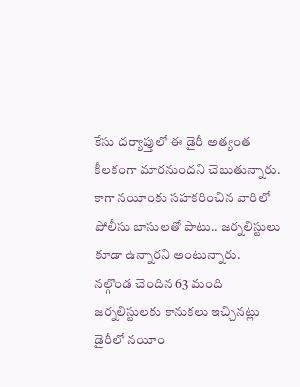కేసు దర్యాప్తులో ఈ డైరీ అత్యంత కీలకంగా మారనుందని చెబుతున్నారు. కాగా నయీంకు సహకరించిన వారిలో పోలీసు బాసులతో పాటు.. జర్నలిస్టులు కూడా ఉన్నారని అంటున్నారు.
నల్గొండ చెందిన 63 మంది జర్నలిస్టులకు కానుకలు ఇచ్చినట్లు డైరీలో నయీం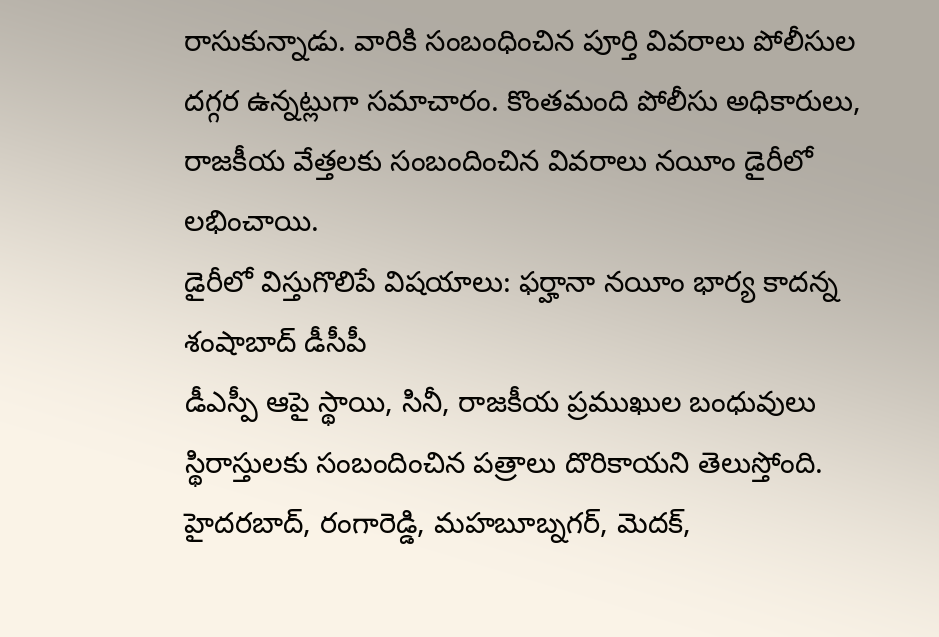రాసుకున్నాడు. వారికి సంబంధించిన పూర్తి వివరాలు పోలీసుల దగ్గర ఉన్నట్లుగా సమాచారం. కొంతమంది పోలీసు అధికారులు, రాజకీయ వేత్తలకు సంబందించిన వివరాలు నయీం డైరీలో లభించాయి.
డైరీలో విస్తుగొలిపే విషయాలు: ఫర్హానా నయీం భార్య కాదన్న శంషాబాద్ డీసీపీ
డీఎస్పీ ఆపై స్థాయి, సినీ, రాజకీయ ప్రముఖుల బంధువులు స్థిరాస్తులకు సంబందించిన పత్రాలు దొరికాయని తెలుస్తోంది. హైదరబాద్, రంగారెడ్డి, మహబూబ్నగర్, మెదక్,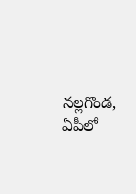నల్లగొండ, ఏపీలో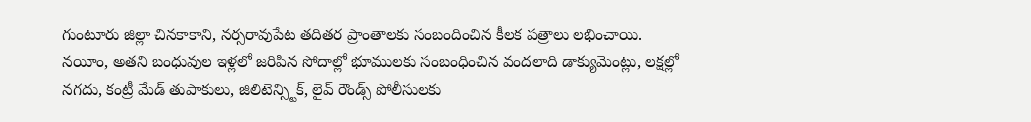గుంటూరు జిల్లా చినకాకాని, నర్సరావుపేట తదితర ప్రాంతాలకు సంబందించిన కీలక పత్రాలు లభించాయి.
నయీం, అతని బంధువుల ఇళ్లలో జరిపిన సోదాల్లో భూములకు సంబంధించిన వందలాది డాక్యుమెంట్లు, లక్షల్లో నగదు, కంట్రీ మేడ్ తుపాకులు, జిలిటెన్స్టిక్, లైవ్ రౌండ్స్ పోలీసులకు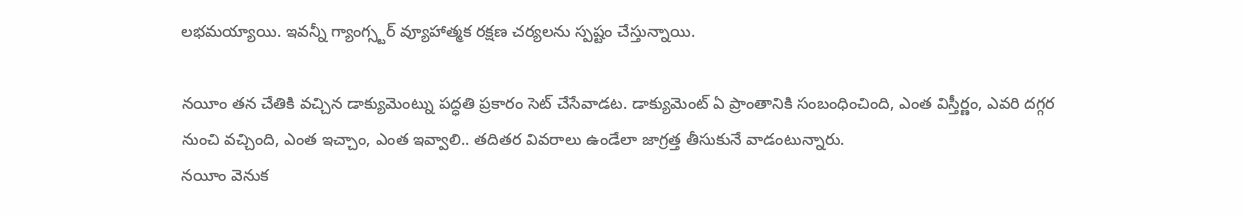లభమయ్యాయి. ఇవన్నీ గ్యాంగ్స్టర్ వ్యూహాత్మక రక్షణ చర్యలను స్పష్టం చేస్తున్నాయి.

నయీం తన చేతికి వచ్చిన డాక్యుమెంట్ను పద్ధతి ప్రకారం సెట్ చేసేవాడట. డాక్యుమెంట్ ఏ ప్రాంతానికి సంబంధించింది, ఎంత విస్తీర్ణం, ఎవరి దగ్గర నుంచి వచ్చింది, ఎంత ఇచ్చాం, ఎంత ఇవ్వాలి.. తదితర వివరాలు ఉండేలా జాగ్రత్త తీసుకునే వాడంటున్నారు.
నయీం వెనుక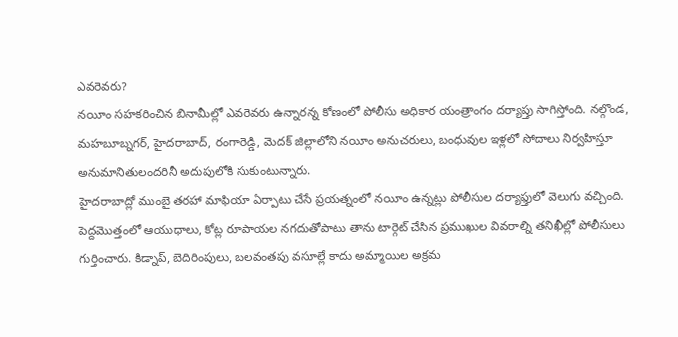ఎవరెవరు?
నయీం సహకరించిన బినామీల్లో ఎవరెవరు ఉన్నారన్న కోణంలో పోలీసు అధికార యంత్రాంగం దర్యాప్తు సాగిస్తోంది. నల్గొండ, మహబూబ్నగర్, హైదరాబాద్, రంగారెడ్డి, మెదక్ జిల్లాలోని నయీం అనుచరులు, బంధువుల ఇళ్లలో సోదాలు నిర్వహిస్తూ అనుమానితులందరినీ అదుపులోకి సుకుంటున్నారు.
హైదరాబాద్లో ముంబై తరహా మాఫియా ఏర్పాటు చేసే ప్రయత్నంలో నయీం ఉన్నట్లు పోలీసుల దర్యాఫ్తులో వెలుగు వచ్చింది. పెద్దమొత్తంలో ఆయుధాలు, కోట్ల రూపాయల నగదుతోపాటు తాను టార్గెట్ చేసిన ప్రముఖుల వివరాల్ని తనిఖీల్లో పోలీసులు గుర్తించారు. కిడ్నాప్, బెదిరింపులు, బలవంతపు వసూల్లే కాదు అమ్మాయిల అక్రమ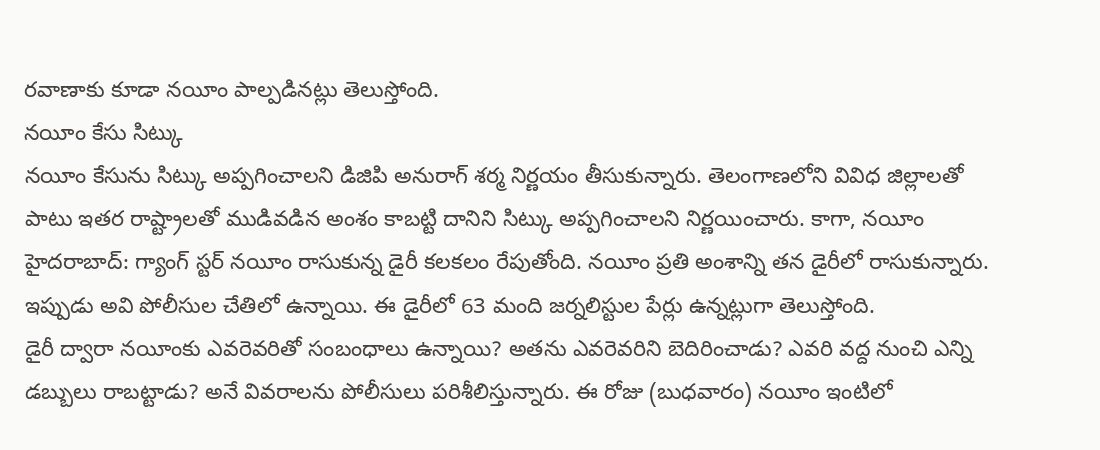రవాణాకు కూడా నయీం పాల్పడినట్లు తెలుస్తోంది.
నయీం కేసు సిట్కు
నయీం కేసును సిట్కు అప్పగించాలని డిజిపి అనురాగ్ శర్మ నిర్ణయం తీసుకున్నారు. తెలంగాణలోని వివిధ జిల్లాలతో పాటు ఇతర రాష్ట్రాలతో ముడివడిన అంశం కాబట్టి దానిని సిట్కు అప్పగించాలని నిర్ణయించారు. కాగా, నయీం
హైదరాబాద్: గ్యాంగ్ స్టర్ నయీం రాసుకున్న డైరీ కలకలం రేపుతోంది. నయీం ప్రతి అంశాన్ని తన డైరీలో రాసుకున్నారు. ఇప్పుడు అవి పోలీసుల చేతిలో ఉన్నాయి. ఈ డైరీలో 63 మంది జర్నలిస్టుల పేర్లు ఉన్నట్లుగా తెలుస్తోంది.
డైరీ ద్వారా నయీంకు ఎవరెవరితో సంబంధాలు ఉన్నాయి? అతను ఎవరెవరిని బెదిరించాడు? ఎవరి వద్ద నుంచి ఎన్ని డబ్బులు రాబట్టాడు? అనే వివరాలను పోలీసులు పరిశీలిస్తున్నారు. ఈ రోజు (బుధవారం) నయీం ఇంటిలో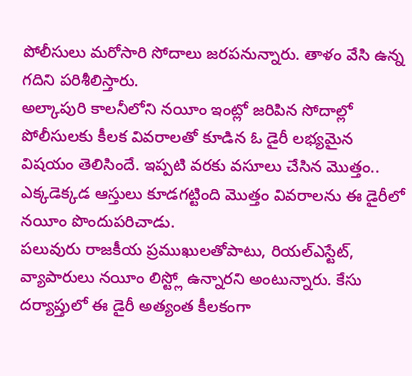పోలీసులు మరోసారి సోదాలు జరపనున్నారు. తాళం వేసి ఉన్న గదిని పరిశీలిస్తారు.
అల్కాపురి కాలనీలోని నయీం ఇంట్లో జరిపిన సోదాల్లో పోలీసులకు కీలక వివరాలతో కూడిన ఓ డైరీ లభ్యమైన విషయం తెలిసిందే. ఇప్పటి వరకు వసూలు చేసిన మెుత్తం.. ఎక్కడెక్కడ ఆస్తులు కూడగట్టింది మొత్తం వివరాలను ఈ డైరీలో నయీం పొందుపరిచాడు.
పలువురు రాజకీయ ప్రముఖులతోపాటు, రియల్ఎస్టేట్, వ్యాపారులు నయీం లిస్ట్లో ఉన్నారని అంటున్నారు. కేసు దర్యాప్తులో ఈ డైరీ అత్యంత కీలకంగా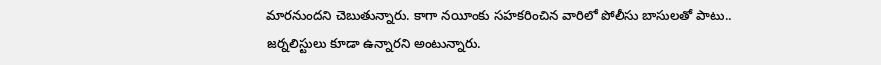మారనుందని చెబుతున్నారు. కాగా నయీంకు సహకరించిన వారిలో పోలీసు బాసులతో పాటు.. జర్నలిస్టులు కూడా ఉన్నారని అంటున్నారు.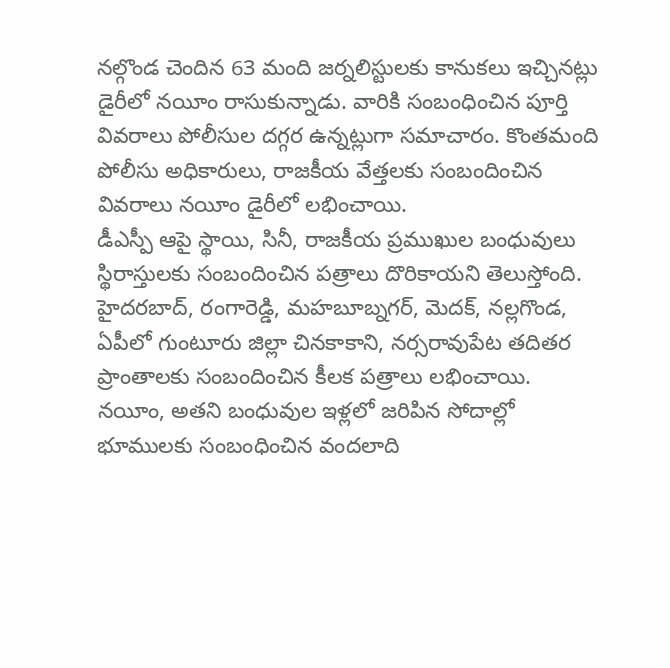నల్గొండ చెందిన 63 మంది జర్నలిస్టులకు కానుకలు ఇచ్చినట్లు డైరీలో నయీం రాసుకున్నాడు. వారికి సంబంధించిన పూర్తి వివరాలు పోలీసుల దగ్గర ఉన్నట్లుగా సమాచారం. కొంతమంది పోలీసు అధికారులు, రాజకీయ వేత్తలకు సంబందించిన వివరాలు నయీం డైరీలో లభించాయి.
డీఎస్పీ ఆపై స్థాయి, సినీ, రాజకీయ ప్రముఖుల బంధువులు స్థిరాస్తులకు సంబందించిన పత్రాలు దొరికాయని తెలుస్తోంది. హైదరబాద్, రంగారెడ్డి, మహబూబ్నగర్, మెదక్, నల్లగొండ, ఏపీలో గుంటూరు జిల్లా చినకాకాని, నర్సరావుపేట తదితర ప్రాంతాలకు సంబందించిన కీలక పత్రాలు లభించాయి.
నయీం, అతని బంధువుల ఇళ్లలో జరిపిన సోదాల్లో భూములకు సంబంధించిన వందలాది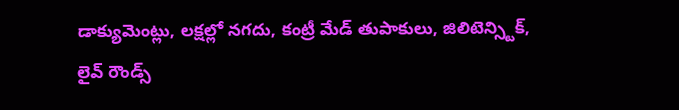డాక్యుమెంట్లు, లక్షల్లో నగదు, కంట్రీ మేడ్ తుపాకులు, జిలిటెన్స్టిక్, లైవ్ రౌండ్స్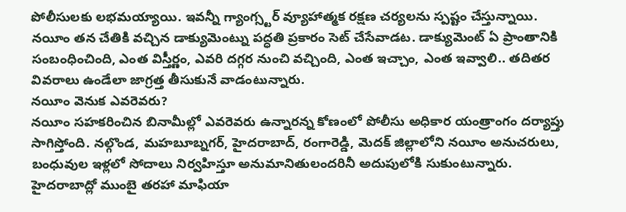పోలీసులకు లభమయ్యాయి. ఇవన్నీ గ్యాంగ్స్టర్ వ్యూహాత్మక రక్షణ చర్యలను స్పష్టం చేస్తున్నాయి.
నయీం తన చేతికి వచ్చిన డాక్యుమెంట్ను పద్ధతి ప్రకారం సెట్ చేసేవాడట. డాక్యుమెంట్ ఏ ప్రాంతానికి సంబంధించింది, ఎంత విస్తీర్ణం, ఎవరి దగ్గర నుంచి వచ్చింది, ఎంత ఇచ్చాం, ఎంత ఇవ్వాలి.. తదితర వివరాలు ఉండేలా జాగ్రత్త తీసుకునే వాడంటున్నారు.
నయీం వెనుక ఎవరెవరు?
నయీం సహకరించిన బినామీల్లో ఎవరెవరు ఉన్నారన్న కోణంలో పోలీసు అధికార యంత్రాంగం దర్యాప్తు సాగిస్తోంది. నల్గొండ, మహబూబ్నగర్, హైదరాబాద్, రంగారెడ్డి, మెదక్ జిల్లాలోని నయీం అనుచరులు, బంధువుల ఇళ్లలో సోదాలు నిర్వహిస్తూ అనుమానితులందరినీ అదుపులోకి సుకుంటున్నారు.
హైదరాబాద్లో ముంబై తరహా మాఫియా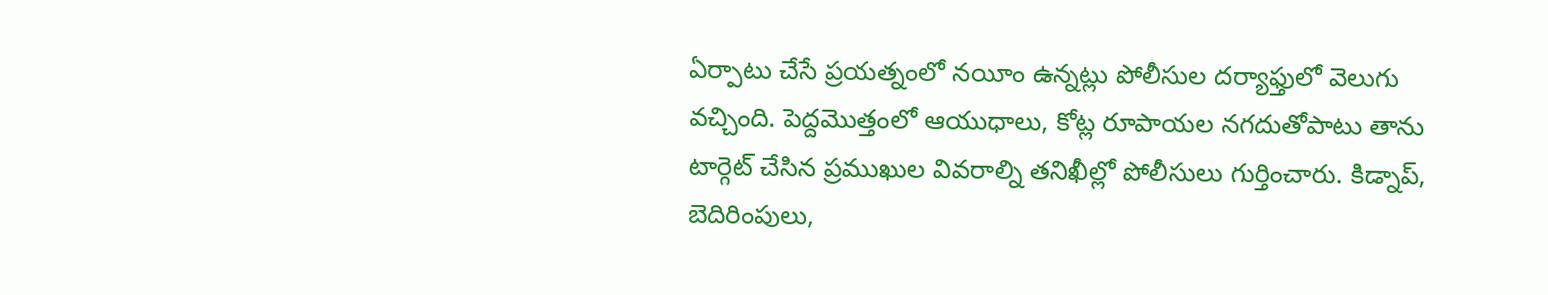ఏర్పాటు చేసే ప్రయత్నంలో నయీం ఉన్నట్లు పోలీసుల దర్యాఫ్తులో వెలుగు వచ్చింది. పెద్దమొత్తంలో ఆయుధాలు, కోట్ల రూపాయల నగదుతోపాటు తాను టార్గెట్ చేసిన ప్రముఖుల వివరాల్ని తనిఖీల్లో పోలీసులు గుర్తించారు. కిడ్నాప్, బెదిరింపులు,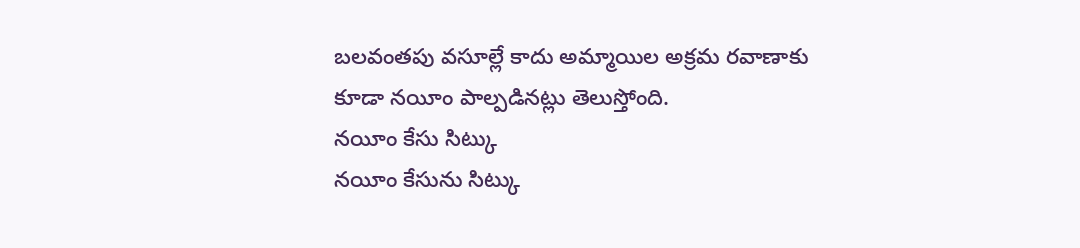బలవంతపు వసూల్లే కాదు అమ్మాయిల అక్రమ రవాణాకు కూడా నయీం పాల్పడినట్లు తెలుస్తోంది.
నయీం కేసు సిట్కు
నయీం కేసును సిట్కు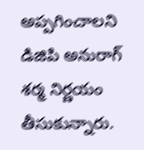అప్పగించాలని డిజిపి అనురాగ్ శర్మ నిర్ణయం తీసుకున్నారు.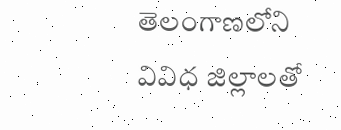తెలంగాణలోని వివిధ జిల్లాలతో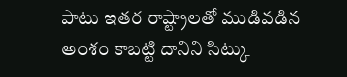పాటు ఇతర రాష్ట్రాలతో ముడివడిన అంశం కాబట్టి దానిని సిట్కు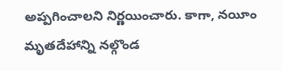అప్పగించాలని నిర్ణయించారు. కాగా, నయీం మృతదేహాన్ని నల్గొండ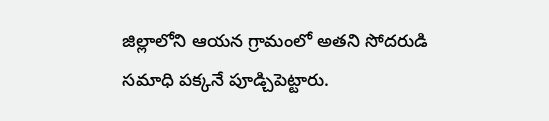జిల్లాలోని ఆయన గ్రామంలో అతని సోదరుడి సమాధి పక్కనే పూడ్చిపెట్టారు.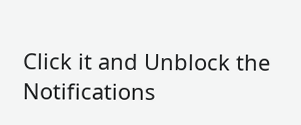Click it and Unblock the Notifications